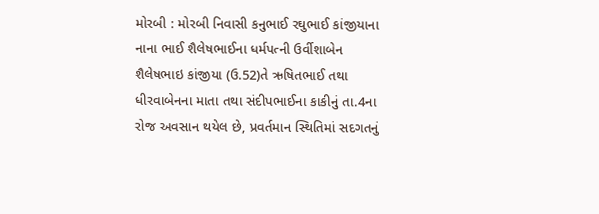મોરબી : મોરબી નિવાસી કનુભાઈ રઘુભાઈ કાંજીયાના નાના ભાઈ શૈલેષભાઈના ધર્મપત્ની ઉર્વીશાબેન શૈલેષભાઇ કાંજીયા (ઉ.52)તે ઋષિતભાઈ તથા ધીરવાબેનના માતા તથા સંદીપભાઈના કાકીનું તા.4ના રોજ અવસાન થયેલ છે, પ્રવર્તમાન સ્થિતિમાં સદગતનું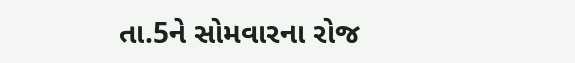તા.5ને સોમવારના રોજ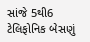સાંજે 5થી6 ટેલિફોનિક બેસણું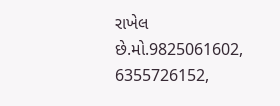રાખેલ છે.મો.9825061602, 6355726152,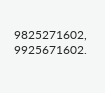9825271602, 9925671602.